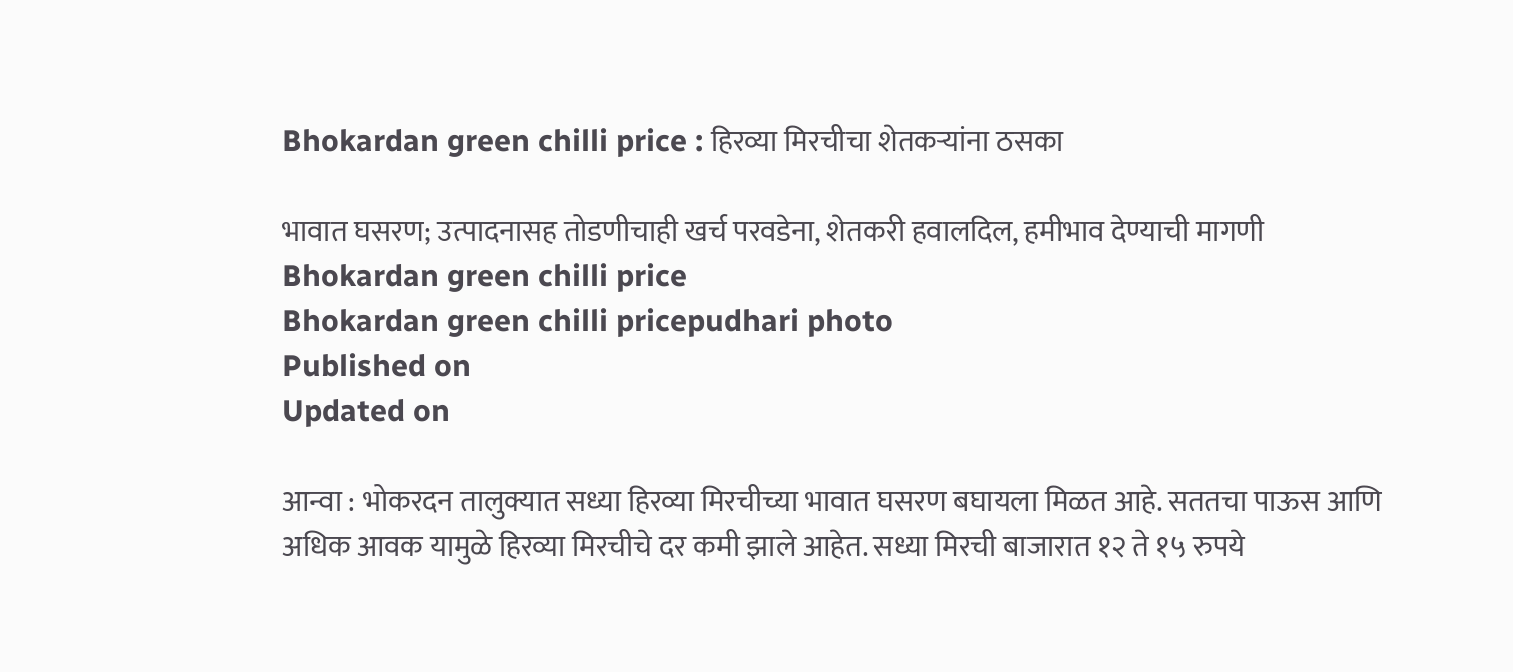Bhokardan green chilli price : हिरव्या मिरचीचा शेतकऱ्यांना ठसका

भावात घसरण; उत्पादनासह तोडणीचाही खर्च परवडेना, शेतकरी हवालदिल, हमीभाव देण्याची मागणी
Bhokardan green chilli price
Bhokardan green chilli pricepudhari photo
Published on
Updated on

आन्वा : भोकरदन तालुक्यात सध्या हिरव्या मिरचीच्या भावात घसरण बघायला मिळत आहे. सततचा पाऊस आणि अधिक आवक यामुळे हिरव्या मिरचीचे दर कमी झाले आहेत. सध्या मिरची बाजारात १२ ते १५ रुपये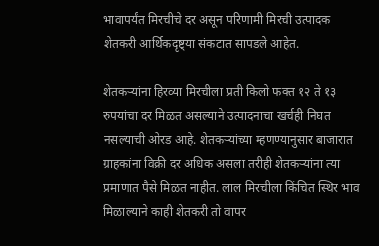भावापर्यंत मिरचीचे दर असून परिणामी मिरची उत्पादक शेतकरी आर्थिकदृष्ट्या संकटात सापडले आहेत.

शेतकऱ्यांना हिरव्या मिरचीला प्रती किलो फक्त १२ ते १३ रुपयांचा दर मिळत असल्याने उत्पादनाचा खर्चही निघत नसल्याची ओरड आहे. शेतकऱ्यांच्या म्हणण्यानुसार बाजारात ग्राहकांना विक्री दर अधिक असला तरीही शेतकऱ्यांना त्या प्रमाणात पैसे मिळत नाहीत. लाल मिरचीला किंचित स्थिर भाव मिळाल्याने काही शेतकरी तो वापर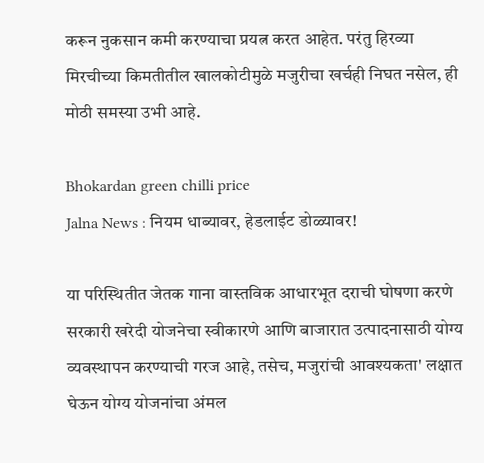करून नुकसान कमी करण्याचा प्रयत्न करत आहेत. परंतु हिरव्या मिरचीच्या किमतीतील खालकोटीमुळे मजुरीचा खर्चही निघत नसेल, ही मोठी समस्या उभी आहे.

Bhokardan green chilli price
Jalna News : नियम धाब्यावर, हेडलाईट डोळ्यावर!

या परिस्थितीत जेतक गाना वास्तविक आधारभूत दराची घोषणा करणे सरकारी खरेदी योजनेचा स्वीकारणे आणि बाजारात उत्पादनासाठी योग्य व्यवस्थापन करण्याची गरज आहे, तसेच, मजुरांची आवश्यकता' लक्षात घेऊन योग्य योजनांचा अंमल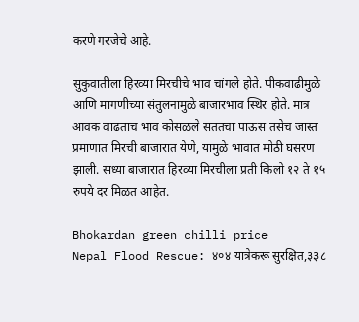करणे गरजेचे आहे.

सुकुवातीला हिरव्या मिरचीचे भाव चांगले होते. पीकवाढीमुळे आणि मागणीच्या संतुलनामुळे बाजारभाव स्थिर होते. मात्र आवक वाढताच भाव कोसळले सततचा पाऊस तसेच जास्त प्रमाणात मिरची बाजारात येणे, यामुळे भावात मोठी घसरण झाली. सध्या बाजारात हिरव्या मिरचीला प्रती किलो १२ ते १५ रुपये दर मिळत आहेत.

Bhokardan green chilli price
Nepal Flood Rescue: ४०४ यात्रेकरू सुरक्षित,३३८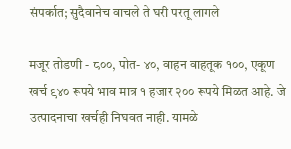संपर्कात; सुदैवानेच वाचले ते घरी परतू लागले

मजूर तोडणी - ८००, पोत- ४०, वाहन वाहतूक १००, एकूण खर्च ९४० रूपये भाव मात्र १ हजार २०० रूपये मिळत आहे. जे उत्पादनाचा खर्चही निघवत नाही. यामळे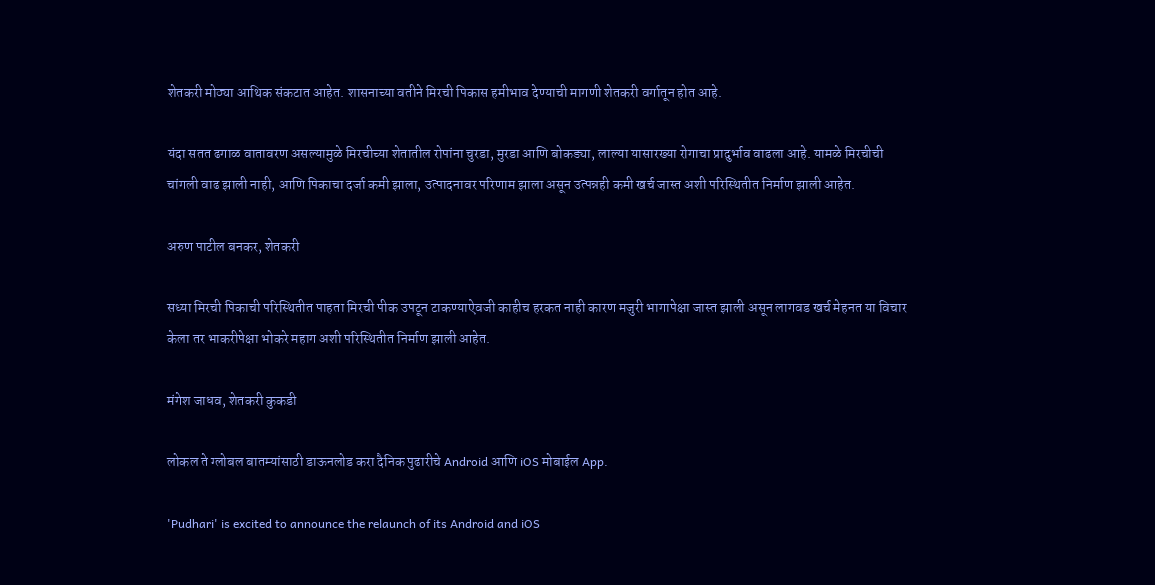शेतकरी मोठ्या आथिक संकटात आहेत. शासनाच्या वतीने मिरची पिकास हमीभाव देण्याची मागणी शेतकरी वर्गातून होत आहे.

यंदा सतत ढगाळ वातावरण असल्यामुळे मिरचीच्या शेतातील रोपांना चुरडा, मुरडा आणि बोकड्या, लाल्या यासारख्या रोगाचा प्रादुर्भाव वाढला आहे. यामळे मिरचीची चांगली वाढ झाली नाही, आणि पिकाचा दर्जा कमी झाला, उत्पादनावर परिणाम झाला असून उत्पन्नही कमी खर्च जास्त अशी परिस्थितीत निर्माण झाली आहेत.

अरुण पाटील बनकर, शेतकरी

सध्या मिरची पिकाची परिस्थितीत पाहता मिरची पीक उपटून टाकण्याऐवजी काहीच हरकत नाही कारण मजुरी भागापेक्षा जास्त झाली असून लागवड खर्च मेहनत या विचार केला तर भाकरीपेक्षा भोकरे महाग अशी परिस्थितीत निर्माण झाली आहेत.

मंगेश जाधव, शेतकरी कुकडी

लोकल ते ग्लोबल बातम्यांसाठी डाऊनलोड करा दैनिक पुढारीचे Android आणि iOS मोबाईल App.

'Pudhari' is excited to announce the relaunch of its Android and iOS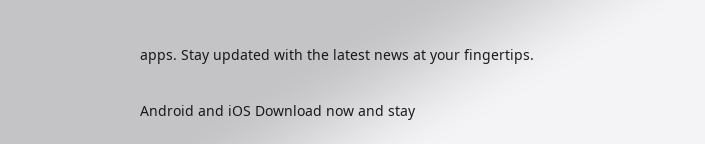apps. Stay updated with the latest news at your fingertips.

Android and iOS Download now and stay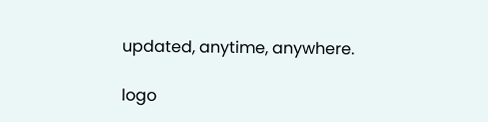updated, anytime, anywhere.

logo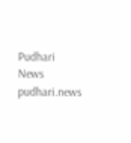Pudhari News
pudhari.news